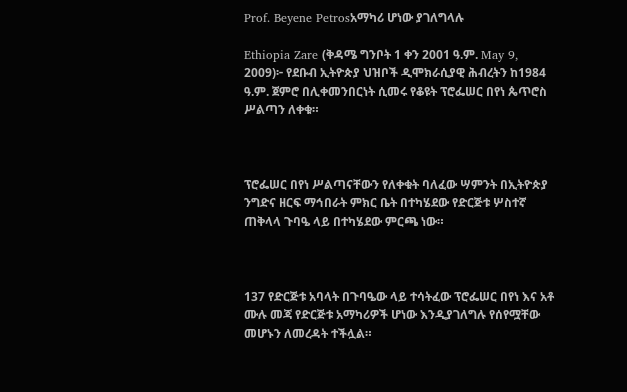Prof. Beyene Petrosአማካሪ ሆነው ያገለግላሉ

Ethiopia Zare (ቅዳሜ ግንቦት 1 ቀን 2001 ዓ.ም. May 9, 2009)፦ የደቡብ ኢትዮጵያ ህዝቦች ዲሞክራሲያዊ ሕብረትን ከ1984 ዓ.ም. ጀምሮ በሊቀመንበርነት ሲመሩ የቆዩት ፕሮፌሠር በየነ ጴጥሮስ ሥልጣን ለቀቁ።



ፕሮፌሠር በየነ ሥልጣናቸውን የለቀቁት ባለፈው ሣምንት በኢትዮጵያ ንግድና ዘርፍ ማኅበራት ምክር ቤት በተካሄደው የድርጅቱ ሦስተኛ ጠቅላላ ጉባዔ ላይ በተካሄደው ምርጫ ነው።



137 የድርጅቱ አባላት በጉባዔው ላይ ተሳትፈው ፕሮፌሠር በየነ እና አቶ ሙሉ መጃ የድርጅቱ አማካሪዎች ሆነው እንዲያገለግሉ የሰየሟቸው መሆኑን ለመረዳት ተችሏል።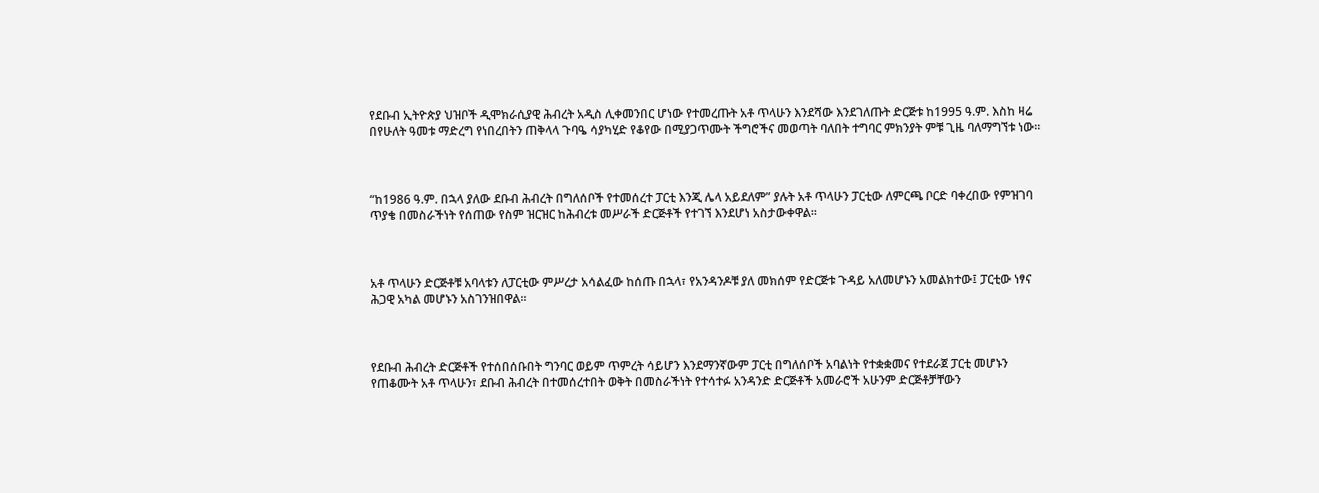የደቡብ ኢትዮጵያ ህዝቦች ዲሞክራሲያዊ ሕብረት አዲስ ሊቀመንበር ሆነው የተመረጡት አቶ ጥላሁን እንደሻው እንደገለጡት ድርጅቱ ከ1995 ዓ.ም. እስከ ዛሬ በየሁለት ዓመቱ ማድረግ የነበረበትን ጠቅላላ ጉባዔ ሳያካሂድ የቆየው በሚያጋጥሙት ችግሮችና መወጣት ባለበት ተግባር ምክንያት ምቹ ጊዜ ባለማግኘቱ ነው።



“ከ1986 ዓ.ም. በኋላ ያለው ደቡብ ሕብረት በግለሰቦች የተመሰረተ ፓርቲ እንጂ ሌላ አይደለም” ያሉት አቶ ጥላሁን ፓርቲው ለምርጫ ቦርድ ባቀረበው የምዝገባ ጥያቄ በመስራችነት የሰጠው የስም ዝርዝር ከሕብረቱ መሥራች ድርጅቶች የተገኘ እንደሆነ አስታውቀዋል።



አቶ ጥላሁን ድርጅቶቹ አባላቱን ለፓርቲው ምሥረታ አሳልፈው ከሰጡ በኋላ፣ የአንዳንዶቹ ያለ መክሰም የድርጅቱ ጉዳይ አለመሆኑን አመልክተው፤ ፓርቲው ነፃና ሕጋዊ አካል መሆኑን አስገንዝበዋል።



የደቡብ ሕብረት ድርጅቶች የተሰበሰቡበት ግንባር ወይም ጥምረት ሳይሆን እንደማንኛውም ፓርቲ በግለሰቦች አባልነት የተቋቋመና የተደራጀ ፓርቲ መሆኑን የጠቆሙት አቶ ጥላሁን፣ ደቡብ ሕብረት በተመሰረተበት ወቅት በመስራችነት የተሳተፉ አንዳንድ ድርጅቶች አመራሮች አሁንም ድርጅቶቻቸውን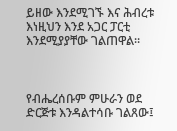ይዘው እንደሚገኙ እና ሕብረቱ እነዚህን እንደ አጋር ፓርቲ እንደሚያያቸው ገልጠዋል።



የብሔረሰቡም ምሁራን ወደ ድርጅቱ እንዳልተሳቡ ገልጸው፤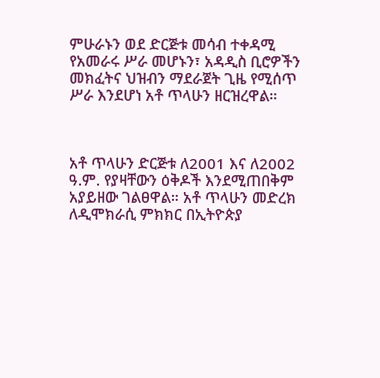ምሁራኑን ወደ ድርጅቱ መሳብ ተቀዳሚ የአመራሩ ሥራ መሆኑን፣ አዳዲስ ቢሮዎችን መክፈትና ህዝብን ማደራጀት ጊዜ የሚሰጥ ሥራ እንደሆነ አቶ ጥላሁን ዘርዝረዋል።



አቶ ጥላሁን ድርጅቱ ለ2001 እና ለ2002 ዓ.ም. የያዛቸውን ዕቅዶች እንደሚጠበቅም አያይዘው ገልፀዋል። አቶ ጥላሁን መድረክ ለዲሞክራሲ ምክክር በኢትዮጵያ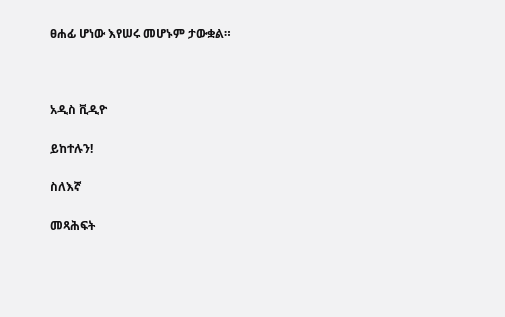ፀሐፊ ሆነው እየሠሩ መሆኑም ታውቋል።



አዲስ ቪዲዮ

ይከተሉን!

ስለእኛ

መጻሕፍት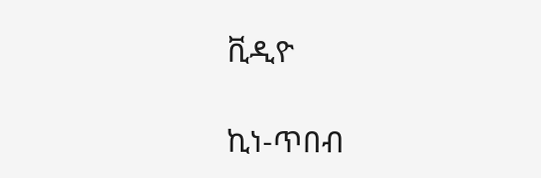ቪዲዮ

ኪነ-ጥበብ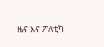ዜና እና ፖለቲካ